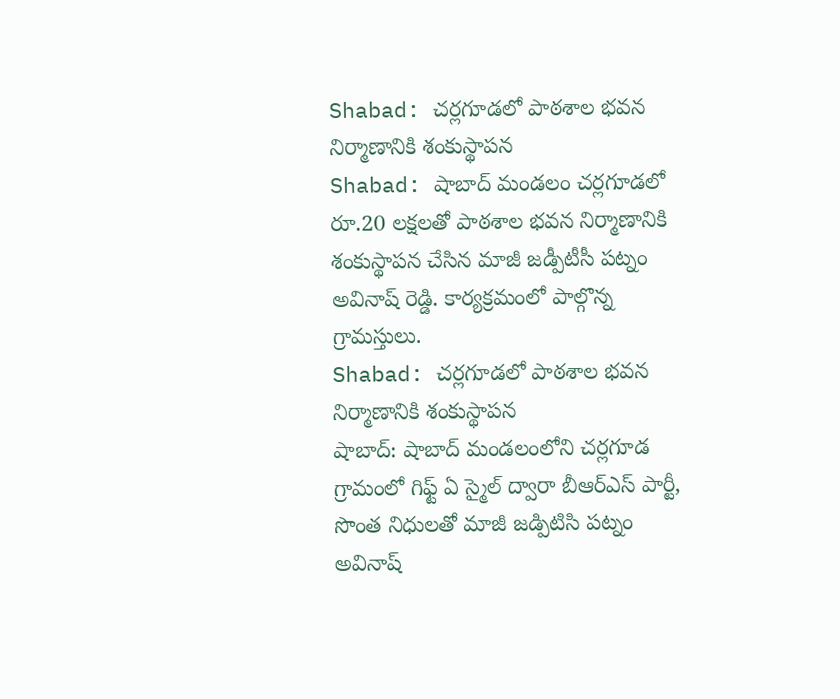Shabad: చర్లగూడలో పాఠశాల భవన నిర్మాణానికి శంకుస్థాపన
Shabad: షాబాద్ మండలం చర్లగూడలో రూ.20 లక్షలతో పాఠశాల భవన నిర్మాణానికి శంకుస్థాపన చేసిన మాజీ జడ్పీటీసీ పట్నం అవినాష్ రెడ్డి. కార్యక్రమంలో పాల్గొన్న గ్రామస్తులు.
Shabad: చర్లగూడలో పాఠశాల భవన నిర్మాణానికి శంకుస్థాపన
షాబాద్: షాబాద్ మండలంలోని చర్లగూడ గ్రామంలో గిఫ్ట్ ఏ స్మైల్ ద్వారా బీఆర్ఎస్ పార్టీ, సొంత నిధులతో మాజీ జడ్పిటిసి పట్నం అవినాష్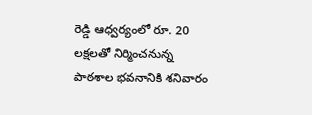రెడ్డి ఆధ్వర్యంలో రూ. 20 లక్షలతో నిర్మించనున్న పాఠశాల భవనానికి శనివారం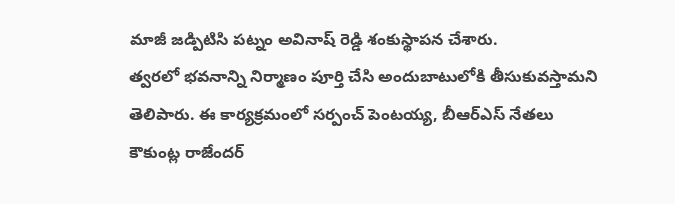మాజీ జడ్పిటిసి పట్నం అవినాష్ రెడ్డి శంకుస్థాపన చేశారు.
త్వరలో భవనాన్ని నిర్మాణం పూర్తి చేసి అందుబాటులోకి తీసుకువస్తామని తెలిపారు. ఈ కార్యక్రమంలో సర్పంచ్ పెంటయ్య, బీఆర్ఎస్ నేతలు కౌకుంట్ల రాజేందర్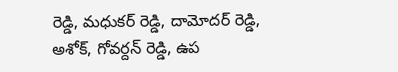రెడ్డి, మధుకర్ రెడ్డి, దామోదర్ రెడ్డి, అశోక్, గోవర్దన్ రెడ్డి, ఉప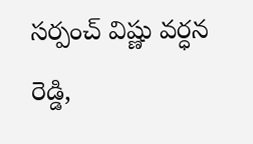సర్పంచ్ విష్ణు వర్ధన రెడ్డి,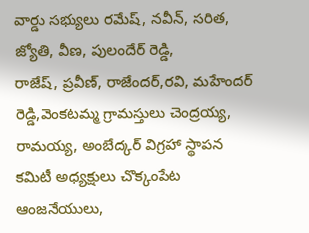వార్డు సభ్యులు రమేష్, నవీన్, సరిత, జ్యోతి, వీణ, పులందేర్ రెడ్డి,
రాజేష్, ప్రవీణ్, రాజేందర్,రవి, మహేందర్ రెడ్డి,వెంకటమ్మ గ్రామస్తులు చెంద్రయ్య, రామయ్య, అంబేద్కర్ విగ్రహా స్థాపన కమిటీ అధ్యక్షులు చొక్కంపేట ఆంజనేయులు,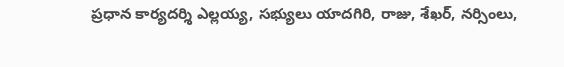ప్రధాన కార్యదర్శి ఎల్లయ్య, సభ్యులు యాదగిరి, రాజు, శేఖర్, నర్సింలు,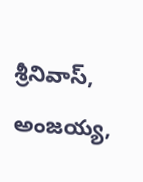శ్రీనివాస్, అంజయ్య,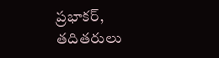ప్రభాకర్, తదితరులు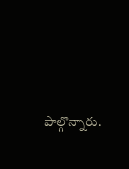పాల్గొన్నారు.